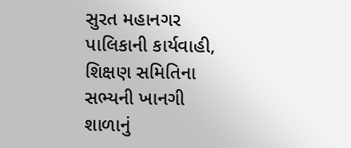સુરત મહાનગર પાલિકાની કાર્યવાહી, શિક્ષણ સમિતિના સભ્યની ખાનગી શાળાનું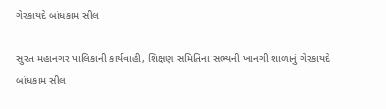ગેરકાયદે બાંધકામ સીલ

સુરત મહાનગર પાલિકાની કાર્યવાહી, શિક્ષણ સમિતિના સભ્યની ખાનગી શાળાનું ગેરકાયદે બાંધકામ સીલ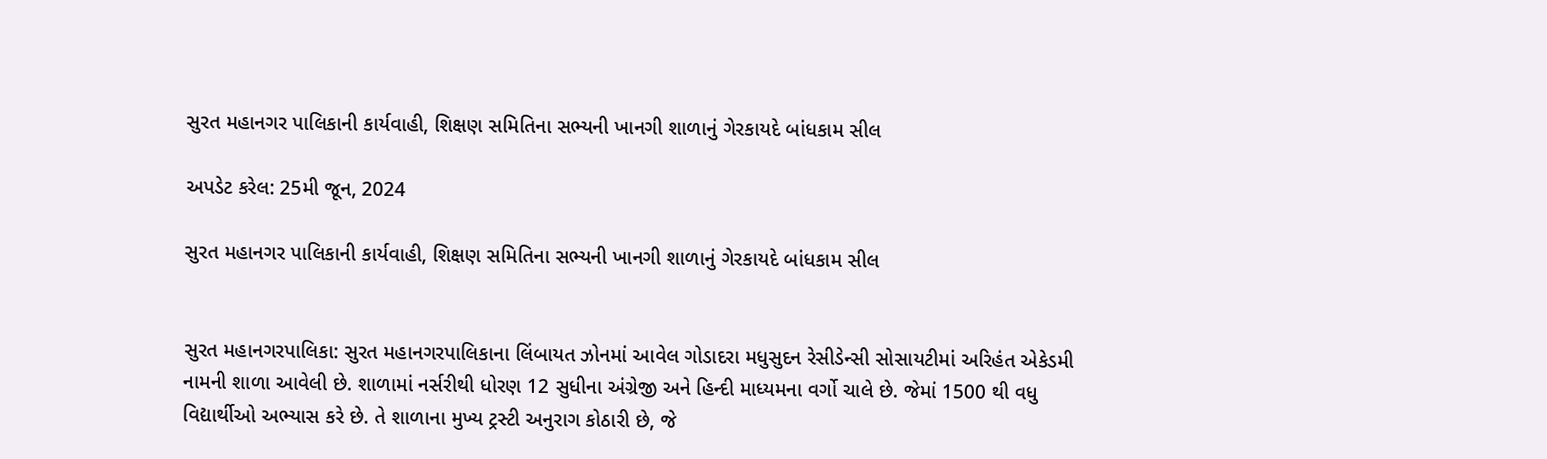સુરત મહાનગર પાલિકાની કાર્યવાહી, શિક્ષણ સમિતિના સભ્યની ખાનગી શાળાનું ગેરકાયદે બાંધકામ સીલ

અપડેટ કરેલ: 25મી જૂન, 2024

સુરત મહાનગર પાલિકાની કાર્યવાહી, શિક્ષણ સમિતિના સભ્યની ખાનગી શાળાનું ગેરકાયદે બાંધકામ સીલ


સુરત મહાનગરપાલિકા: સુરત મહાનગરપાલિકાના લિંબાયત ઝોનમાં આવેલ ગોડાદરા મધુસુદન રેસીડેન્સી સોસાયટીમાં અરિહંત એકેડમી નામની શાળા આવેલી છે. શાળામાં નર્સરીથી ધોરણ 12 સુધીના અંગ્રેજી અને હિન્દી માધ્યમના વર્ગો ચાલે છે. જેમાં 1500 થી વધુ વિદ્યાર્થીઓ અભ્યાસ કરે છે. તે શાળાના મુખ્ય ટ્રસ્ટી અનુરાગ કોઠારી છે, જે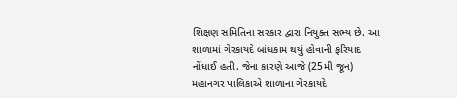શિક્ષણ સમિતિના સરકાર દ્વારા નિયુક્ત સભ્ય છે. આ શાળામાં ગેરકાયદે બાંધકામ થયું હોવાની ફરિયાદ નોંધાઈ હતી. જેના કારણે આજે (25મી જૂન) મહાનગર પાલિકાએ શાળાના ગેરકાયદે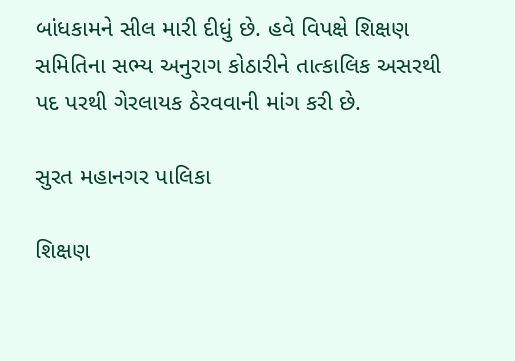બાંધકામને સીલ મારી દીધું છે. હવે વિપક્ષે શિક્ષણ સમિતિના સભ્ય અનુરાગ કોઠારીને તાત્કાલિક અસરથી પદ પરથી ગેરલાયક ઠેરવવાની માંગ કરી છે.

સુરત મહાનગર પાલિકા

શિક્ષણ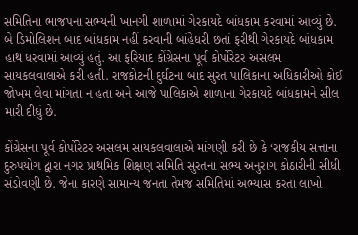સમિતિના ભાજપના સભ્યની ખાનગી શાળામાં ગેરકાયદે બાંધકામ કરવામાં આવ્યું છે. બે ડિમોલિશન બાદ બાંધકામ નહીં કરવાની બાંહેધરી છતાં ફરીથી ગેરકાયદે બાંધકામ હાથ ધરવામાં આવ્યું હતું. આ ફરિયાદ કોંગ્રેસના પૂર્વ કોર્પોરેટર અસલમ સાયકલવાલાએ કરી હતી. રાજકોટની દુર્ઘટના બાદ સુરત પાલિકાના અધિકારીઓ કોઈ જોખમ લેવા માંગતા ન હતા અને આજે પાલિકાએ શાળાના ગેરકાયદે બાંધકામને સીલ મારી દીધું છે.

કોંગ્રેસના પૂર્વ કોર્પોરેટર અસલમ સાયકલવાલાએ માંગણી કરી છે કે ‘રાજકીય સત્તાના દુરુપયોગ દ્વારા નગર પ્રાથમિક શિક્ષણ સમિતિ સુરતના સભ્ય અનુરાગ કોઠારીની સીધી સંડોવણી છે. જેના કારણે સામાન્ય જનતા તેમજ સમિતિમાં અભ્યાસ કરતા લાખો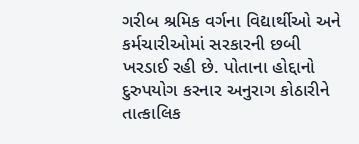ગરીબ શ્રમિક વર્ગના વિદ્યાર્થીઓ અને કર્મચારીઓમાં સરકારની છબી ખરડાઈ રહી છે. પોતાના હોદ્દાનો દુરુપયોગ કરનાર અનુરાગ કોઠારીને તાત્કાલિક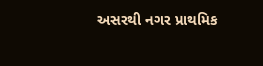અસરથી નગર પ્રાથમિક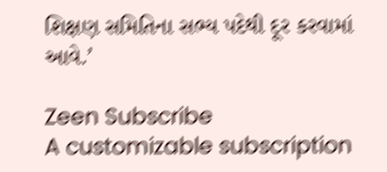શિક્ષણ સમિતિના સભ્ય પદેથી દૂર કરવામાં આવે.’

Zeen Subscribe
A customizable subscription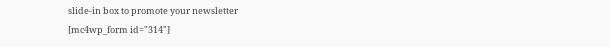slide-in box to promote your newsletter
[mc4wp_form id="314"]